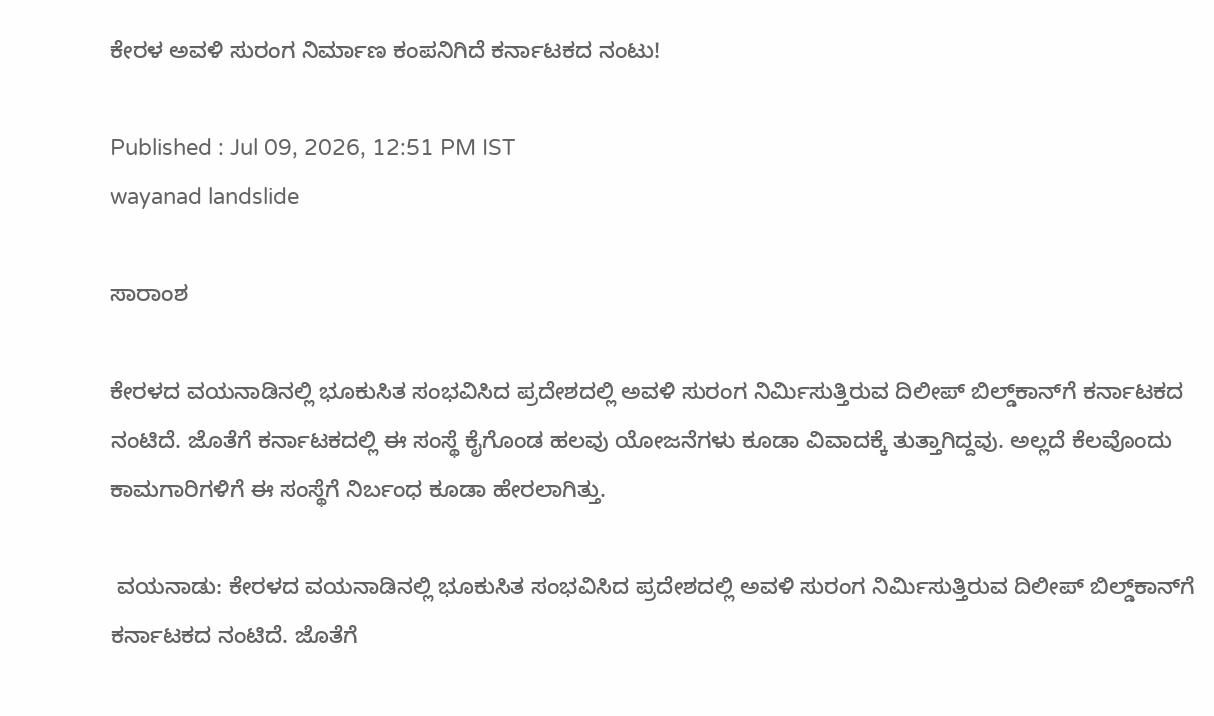ಕೇರಳ ಅವಳಿ ಸುರಂಗ ನಿರ್ಮಾಣ ಕಂಪನಿಗಿದೆ ಕರ್ನಾಟಕದ ನಂಟು!

Published : Jul 09, 2026, 12:51 PM IST
wayanad landslide

ಸಾರಾಂಶ

ಕೇರಳದ ವಯನಾಡಿನಲ್ಲಿ ಭೂಕುಸಿತ ಸಂಭವಿಸಿದ ಪ್ರದೇಶದಲ್ಲಿ ಅವಳಿ ಸುರಂಗ ನಿರ್ಮಿಸುತ್ತಿರುವ ದಿಲೀಪ್‌ ಬಿಲ್ಡ್‌ಕಾನ್‌ಗೆ ಕರ್ನಾಟಕದ ನಂಟಿದೆ. ಜೊತೆಗೆ ಕರ್ನಾಟಕದಲ್ಲಿ ಈ ಸಂಸ್ಥೆ ಕೈಗೊಂಡ ಹಲವು ಯೋಜನೆಗಳು ಕೂಡಾ ವಿವಾದಕ್ಕೆ ತುತ್ತಾಗಿದ್ದವು. ಅಲ್ಲದೆ ಕೆಲವೊಂದು ಕಾಮಗಾರಿಗಳಿಗೆ ಈ ಸಂಸ್ಥೆಗೆ ನಿರ್ಬಂಧ ಕೂಡಾ ಹೇರಲಾಗಿತ್ತು.

 ವಯನಾಡು: ಕೇರಳದ ವಯನಾಡಿನಲ್ಲಿ ಭೂಕುಸಿತ ಸಂಭವಿಸಿದ ಪ್ರದೇಶದಲ್ಲಿ ಅವಳಿ ಸುರಂಗ ನಿರ್ಮಿಸುತ್ತಿರುವ ದಿಲೀಪ್‌ ಬಿಲ್ಡ್‌ಕಾನ್‌ಗೆ ಕರ್ನಾಟಕದ ನಂಟಿದೆ. ಜೊತೆಗೆ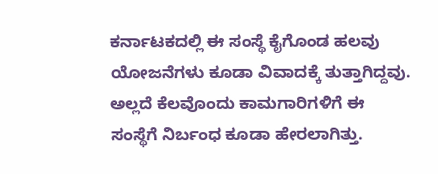ಕರ್ನಾಟಕದಲ್ಲಿ ಈ ಸಂಸ್ಥೆ ಕೈಗೊಂಡ ಹಲವು ಯೋಜನೆಗಳು ಕೂಡಾ ವಿವಾದಕ್ಕೆ ತುತ್ತಾಗಿದ್ದವು. ಅಲ್ಲದೆ ಕೆಲವೊಂದು ಕಾಮಗಾರಿಗಳಿಗೆ ಈ ಸಂಸ್ಥೆಗೆ ನಿರ್ಬಂಧ ಕೂಡಾ ಹೇರಲಾಗಿತ್ತು.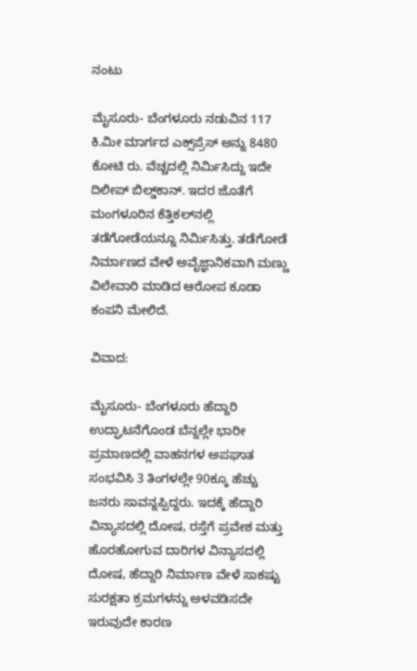ನಂಟು

ಮೈಸೂರು- ಬೆಂಗಳೂರು ನಡುವಿನ 117 ಕಿ.ಮೀ ಮಾರ್ಗದ ಎಕ್ಸ್‌ಪ್ರೆಸ್‌ ಅನ್ನು 8480 ಕೋಟಿ ರು. ವೆಚ್ಚದಲ್ಲಿ ನಿರ್ಮಿಸಿದ್ದು ಇದೇ ದಿಲೀಪ್‌ ಬಿಲ್ಡ್‌ಕಾನ್‌. ಇದರ ಜೊತೆಗೆ ಮಂಗಳೂರಿನ ಕೆತ್ತಿಕಲ್‌ನಲ್ಲಿ ತಡೆಗೋಡೆಯನ್ನೂ ನಿರ್ಮಿಸಿತ್ತು. ತಡೆಗೋಡೆ ನಿರ್ಮಾಣದ ವೇಳೆ ಅವೈಜ್ಞಾನಿಕವಾಗಿ ಮಣ್ಣು ವಿಲೇವಾರಿ ಮಾಡಿದ ಆರೋಪ ಕೂಡಾ ಕಂಪನಿ ಮೇಲಿದೆ.

ವಿವಾದ:

ಮೈಸೂರು- ಬೆಂಗಳೂರು ಹೆದ್ದಾರಿ ಉದ್ಘಾಟನೆಗೊಂಡ ಬೆನ್ನಲ್ಲೇ ಭಾರೀ ಪ್ರಮಾಣದಲ್ಲಿ ವಾಹನಗಳ ಅಪಘಾತ ಸಂಭವಿಸಿ 3 ತಿಂಗಳಲ್ಲೇ 90ಕ್ಕೂ ಹೆಚ್ಚು ಜನರು ಸಾವನ್ನಪ್ಪಿದ್ದರು. ಇದಕ್ಕೆ ಹೆದ್ದಾರಿ ವಿನ್ಯಾಸದಲ್ಲಿ ದೋಷ, ರಸ್ತೆಗೆ ಪ್ರವೇಶ ಮತ್ತು ಹೊರಹೋಗುವ ದಾರಿಗಳ ವಿನ್ಯಾಸದಲ್ಲಿ ದೋಷ, ಹೆದ್ದಾರಿ ನಿರ್ಮಾಣ ವೇಳೆ ಸಾಕಷ್ಟು ಸುರಕ್ಷತಾ ಕ್ರಮಗಳನ್ನು ಅಳವಡಿಸದೇ ಇರುವುದೇ ಕಾರಣ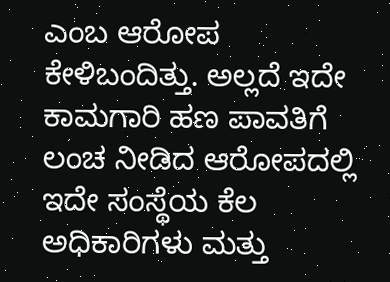ಎಂಬ ಆರೋಪ ಕೇಳಿಬಂದಿತ್ತು. ಅಲ್ಲದೆ ಇದೇ ಕಾಮಗಾರಿ ಹಣ ಪಾವತಿಗೆ ಲಂಚ ನೀಡಿದ ಆರೋಪದಲ್ಲಿ ಇದೇ ಸಂಸ್ಥೆಯ ಕೆಲ ಅಧಿಕಾರಿಗಳು ಮತ್ತು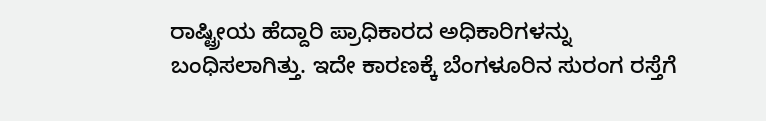ರಾಷ್ಟ್ರೀಯ ಹೆದ್ದಾರಿ ಪ್ರಾಧಿಕಾರದ ಅಧಿಕಾರಿಗಳನ್ನು ಬಂಧಿಸಲಾಗಿತ್ತು. ಇದೇ ಕಾರಣಕ್ಕೆ ಬೆಂಗಳೂರಿನ ಸುರಂಗ ರಸ್ತೆಗೆ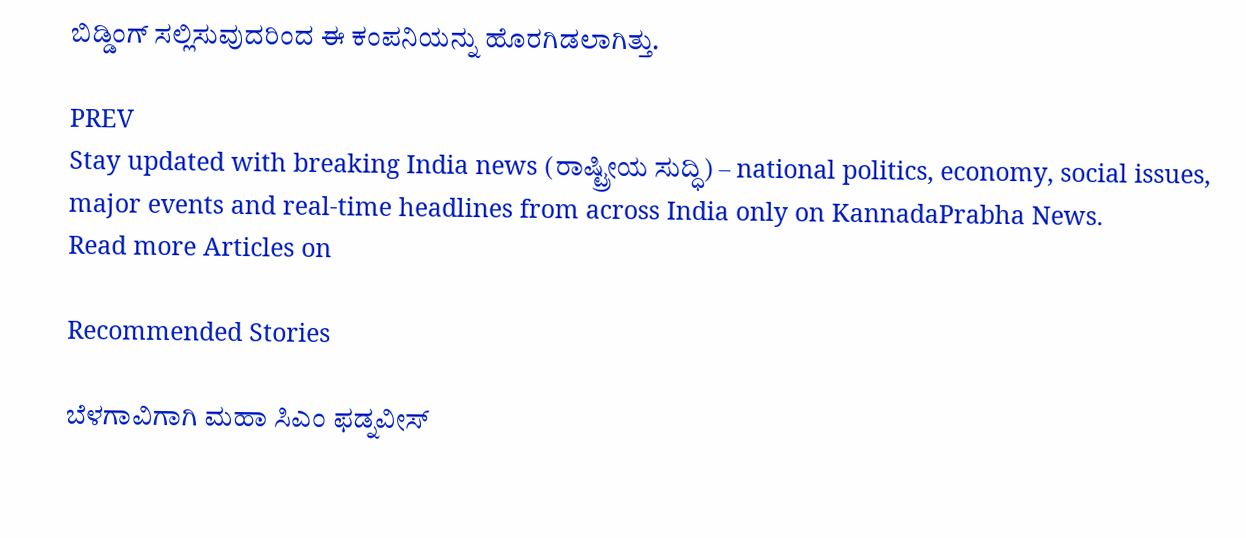ಬಿಡ್ಡಿಂಗ್‌ ಸಲ್ಲಿಸುವುದರಿಂದ ಈ ಕಂಪನಿಯನ್ನು ಹೊರಗಿಡಲಾಗಿತ್ತು.

PREV
Stay updated with breaking India news (ರಾಷ್ಟ್ರೀಯ ಸುದ್ಧಿ) – national politics, economy, social issues, major events and real‑time headlines from across India only on KannadaPrabha News.
Read more Articles on

Recommended Stories

ಬೆಳಗಾವಿಗಾಗಿ ಮಹಾ ಸಿಎಂ ಫಡ್ನವೀಸ್‌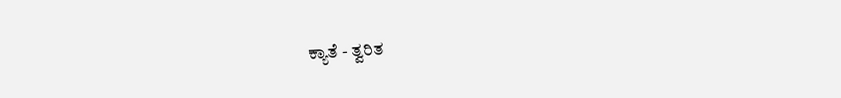ಕ್ಯಾತೆ - ತ್ವರಿತ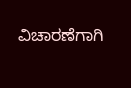ವಿಚಾರಣೆಗಾಗಿ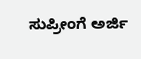ಸುಪ್ರೀಂಗೆ ಅರ್ಜಿ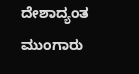ದೇಶಾದ್ಯಂತ ಮುಂಗಾರು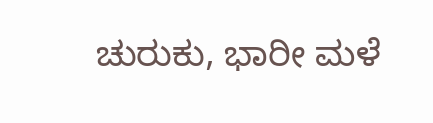ಚುರುಕು, ಭಾರೀ ಮಳೆ